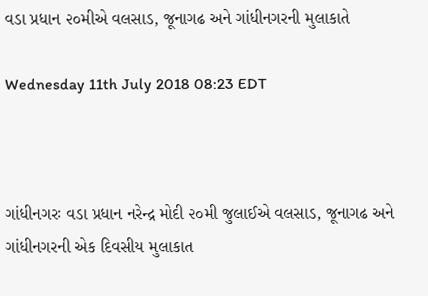વડા પ્રધાન ૨૦મીએ વલસાડ, જૂનાગઢ અને ગાંધીનગરની મુલાકાતે

Wednesday 11th July 2018 08:23 EDT



ગાંધીનગરઃ વડા પ્રધાન નરેન્દ્ર મોદી ૨૦મી જુલાઈએ વલસાડ, જૂનાગઢ અને ગાંધીનગરની એક દિવસીય મુલાકાત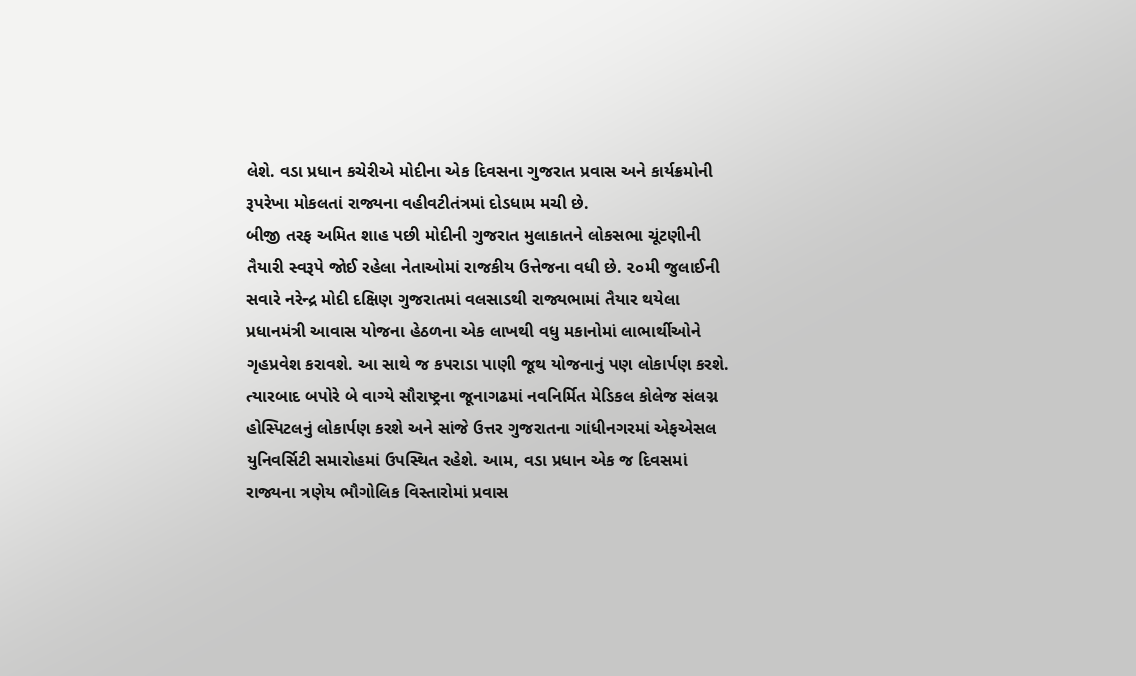લેશે. વડા પ્રધાન કચેરીએ મોદીના એક દિવસના ગુજરાત પ્રવાસ અને કાર્યક્રમોની રૂપરેખા મોકલતાં રાજ્યના વહીવટીતંત્રમાં દોડધામ મચી છે.
બીજી તરફ અમિત શાહ પછી મોદીની ગુજરાત મુલાકાતને લોકસભા ચૂંટણીની તૈયારી સ્વરૂપે જોઈ રહેલા નેતાઓમાં રાજકીય ઉત્તેજના વધી છે. ૨૦મી જુલાઈની સવારે નરેન્દ્ર મોદી દક્ષિણ ગુજરાતમાં વલસાડથી રાજ્યભામાં તૈયાર થયેલા પ્રધાનમંત્રી આવાસ યોજના હેઠળના એક લાખથી વધુ મકાનોમાં લાભાર્થીઓને ગૃહપ્રવેશ કરાવશે. આ સાથે જ કપરાડા પાણી જૂથ યોજનાનું પણ લોકાર્પણ કરશે. ત્યારબાદ બપોરે બે વાગ્યે સૌરાષ્ટ્રના જૂનાગઢમાં નવનિર્મિત મેડિકલ કોલેજ સંલગ્ન હોસ્પિટલનું લોકાર્પણ કરશે અને સાંજે ઉત્તર ગુજરાતના ગાંધીનગરમાં એફએસલ યુનિવર્સિટી સમારોહમાં ઉપસ્થિત રહેશે. આમ, વડા પ્રધાન એક જ દિવસમાં રાજ્યના ત્રણેય ભૌગોલિક વિસ્તારોમાં પ્રવાસ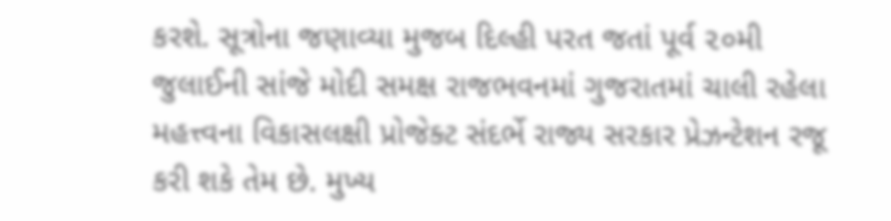કરશે. સૂત્રોના જણાવ્યા મુજબ દિલ્હી પરત જતાં પૂર્વ ૨૦મી જુલાઈની સાંજે મોદી સમક્ષ રાજભવનમાં ગુજરાતમાં ચાલી રહેલા મહત્ત્વના વિકાસલક્ષી પ્રોજેક્ટ સંદર્ભે રાજ્ય સરકાર પ્રેઝન્ટેશન રજૂ કરી શકે તેમ છે. મુખ્ય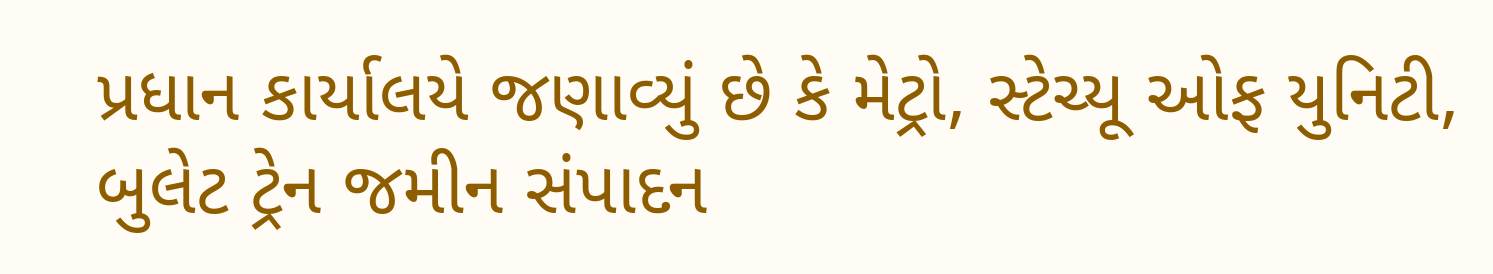પ્રધાન કાર્યાલયે જણાવ્યું છે કે મેટ્રો, સ્ટેચ્યૂ ઓફ યુનિટી, બુલેટ ટ્રેન જમીન સંપાદન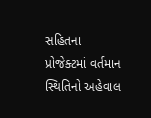સહિતના પ્રોજેક્ટમાં વર્તમાન સ્થિતિનો અહેવાલ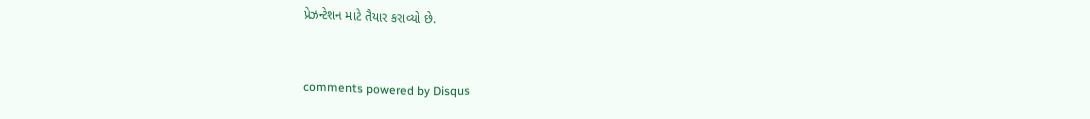પ્રેઝન્ટેશન માટે તૈયાર કરાવ્યો છે.


comments powered by Disqus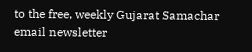to the free, weekly Gujarat Samachar email newsletter